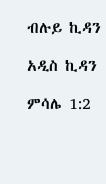ብሉይ ኪዳን

አዲስ ኪዳን

ምሳሌ 1:2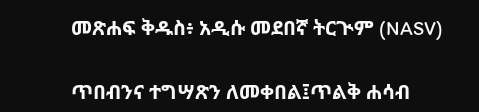መጽሐፍ ቅዱስ፥ አዲሱ መደበኛ ትርጒም (NASV)

ጥበብንና ተግሣጽን ለመቀበል፤ጥልቅ ሐሳብ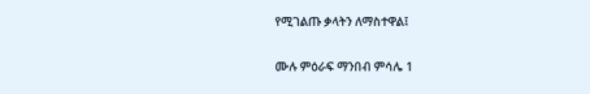የሚገልጡ ቃላትን ለማስተዋል፤

ሙሉ ምዕራፍ ማንበብ ምሳሌ 1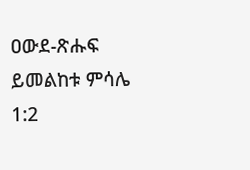ዐውደ-ጽሑፍ ይመልከቱ ምሳሌ 1:2